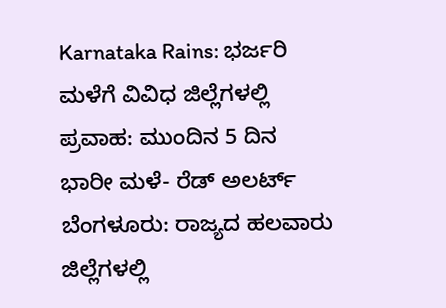Karnataka Rains: ಭರ್ಜರಿ ಮಳೆಗೆ ವಿವಿಧ ಜಿಲ್ಲೆಗಳಲ್ಲಿ ಪ್ರವಾಹ: ಮುಂದಿನ 5 ದಿನ ಭಾರೀ ಮಳೆ- ರೆಡ್ ಅಲರ್ಟ್
ಬೆಂಗಳೂರು: ರಾಜ್ಯದ ಹಲವಾರು ಜಿಲ್ಲೆಗಳಲ್ಲಿ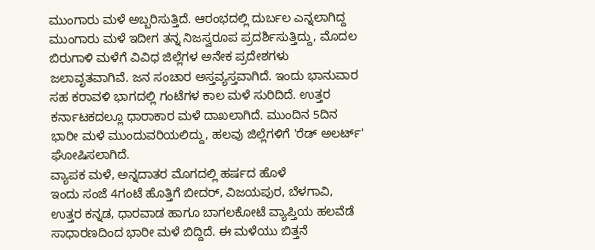ಮುಂಗಾರು ಮಳೆ ಅಬ್ಬರಿಸುತ್ತಿದೆ. ಆರಂಭದಲ್ಲಿ ದುರ್ಬಲ ಎನ್ನಲಾಗಿದ್ದ ಮುಂಗಾರು ಮಳೆ ಇದೀಗ ತನ್ನ ನಿಜಸ್ವರೂಪ ಪ್ರದರ್ಶಿಸುತ್ತಿದ್ದು, ಮೊದಲ ಬಿರುಗಾಳಿ ಮಳೆಗೆ ವಿವಿಧ ಜಿಲ್ಲೆಗಳ ಅನೇಕ ಪ್ರದೇಶಗಳು ಜಲಾವೃತವಾಗಿವೆ. ಜನ ಸಂಚಾರ ಅಸ್ತವ್ಯಸ್ತವಾಗಿದೆ. ಇಂದು ಭಾನುವಾರ ಸಹ ಕರಾವಳಿ ಭಾಗದಲ್ಲಿ ಗಂಟೆಗಳ ಕಾಲ ಮಳೆ ಸುರಿದಿದೆ. ಉತ್ತರ ಕರ್ನಾಟಕದಲ್ಲೂ ಧಾರಾಕಾರ ಮಳೆ ದಾಖಲಾಗಿದೆ. ಮುಂದಿನ 5ದಿನ ಭಾರೀ ಮಳೆ ಮುಂದುವರಿಯಲಿದ್ದು, ಹಲವು ಜಿಲ್ಲೆಗಳಿಗೆ 'ರೆಡ್ ಅಲರ್ಟ್' ಘೋಷಿಸಲಾಗಿದೆ.
ವ್ಯಾಪಕ ಮಳೆ, ಅನ್ನದಾತರ ಮೊಗದಲ್ಲಿ ಹರ್ಷದ ಹೊಳೆ
ಇಂದು ಸಂಜೆ 4ಗಂಟೆ ಹೊತ್ತಿಗೆ ಬೀದರ್, ವಿಜಯಪುರ, ಬೆಳಗಾವಿ, ಉತ್ತರ ಕನ್ನಡ, ಧಾರವಾಡ ಹಾಗೂ ಬಾಗಲಕೋಟೆ ವ್ಯಾಪ್ತಿಯ ಹಲವೆಡೆ ಸಾಧಾರಣದಿಂದ ಭಾರೀ ಮಳೆ ಬಿದ್ದಿದೆ. ಈ ಮಳೆಯು ಬಿತ್ತನೆ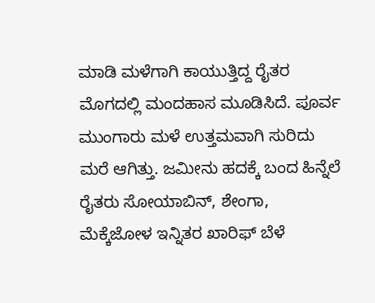ಮಾಡಿ ಮಳೆಗಾಗಿ ಕಾಯುತ್ತಿದ್ದ ರೈತರ ಮೊಗದಲ್ಲಿ ಮಂದಹಾಸ ಮೂಡಿಸಿದೆ. ಪೂರ್ವ ಮುಂಗಾರು ಮಳೆ ಉತ್ತಮವಾಗಿ ಸುರಿದು ಮರೆ ಆಗಿತ್ತು. ಜಮೀನು ಹದಕ್ಕೆ ಬಂದ ಹಿನ್ನೆಲೆ ರೈತರು ಸೋಯಾಬಿನ್, ಶೇಂಗಾ, ಮೆಕ್ಕೆಜೋಳ ಇನ್ನಿತರ ಖಾರಿಫ್ ಬೆಳೆ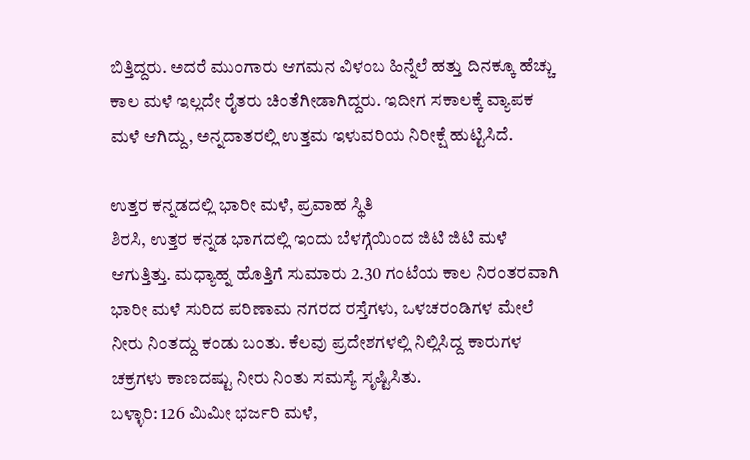ಬಿತ್ತಿದ್ದರು. ಅದರೆ ಮುಂಗಾರು ಆಗಮನ ವಿಳಂಬ ಹಿನ್ನೆಲೆ ಹತ್ತು ದಿನಕ್ಕೂ ಹೆಚ್ಚು ಕಾಲ ಮಳೆ ಇಲ್ಲದೇ ರೈತರು ಚಿಂತೆಗೀಡಾಗಿದ್ದರು. ಇದೀಗ ಸಕಾಲಕ್ಕೆ ವ್ಯಾಪಕ ಮಳೆ ಆಗಿದ್ದು, ಅನ್ನದಾತರಲ್ಲಿ ಉತ್ತಮ ಇಳುವರಿಯ ನಿರೀಕ್ಷೆ ಹುಟ್ಟಿಸಿದೆ.

ಉತ್ತರ ಕನ್ನಡದಲ್ಲಿ ಭಾರೀ ಮಳೆ, ಪ್ರವಾಹ ಸ್ಥಿತಿ
ಶಿರಸಿ, ಉತ್ತರ ಕನ್ನಡ ಭಾಗದಲ್ಲಿ ಇಂದು ಬೆಳಗ್ಗೆಯಿಂದ ಜಿಟಿ ಜಿಟಿ ಮಳೆ ಆಗುತ್ತಿತ್ತು. ಮಧ್ಯಾಹ್ನ ಹೊತ್ತಿಗೆ ಸುಮಾರು 2.30 ಗಂಟೆಯ ಕಾಲ ನಿರಂತರವಾಗಿ ಭಾರೀ ಮಳೆ ಸುರಿದ ಪರಿಣಾಮ ನಗರದ ರಸ್ತೆಗಳು, ಒಳಚರಂಡಿಗಳ ಮೇಲೆ ನೀರು ನಿಂತದ್ದು ಕಂಡು ಬಂತು. ಕೆಲವು ಪ್ರದೇಶಗಳಲ್ಲಿ ನಿಲ್ಲಿಸಿದ್ದ ಕಾರುಗಳ ಚಕ್ರಗಳು ಕಾಣದಷ್ಟು ನೀರು ನಿಂತು ಸಮಸ್ಯೆ ಸೃಷ್ಟಿಸಿತು.
ಬಳ್ಳಾರಿ: 126 ಮಿಮೀ ಭರ್ಜರಿ ಮಳೆ,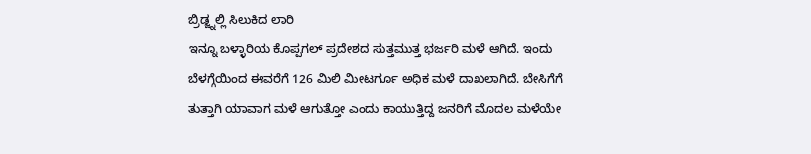ಬ್ರಿಡ್ಜ್ನಲ್ಲಿ ಸಿಲುಕಿದ ಲಾರಿ
ಇನ್ನೂ ಬಳ್ಳಾರಿಯ ಕೊಪ್ಪಗಲ್ ಪ್ರದೇಶದ ಸುತ್ತಮುತ್ತ ಭರ್ಜರಿ ಮಳೆ ಆಗಿದೆ. ಇಂದು ಬೆಳಗ್ಗೆಯಿಂದ ಈವರೆಗೆ 126 ಮಿಲಿ ಮೀಟರ್ಗೂ ಅಧಿಕ ಮಳೆ ದಾಖಲಾಗಿದೆ. ಬೇಸಿಗೆಗೆ ತುತ್ತಾಗಿ ಯಾವಾಗ ಮಳೆ ಆಗುತ್ತೋ ಎಂದು ಕಾಯುತ್ತಿದ್ದ ಜನರಿಗೆ ಮೊದಲ ಮಳೆಯೇ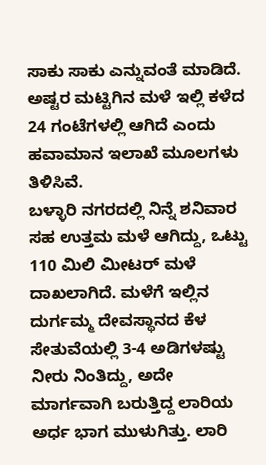ಸಾಕು ಸಾಕು ಎನ್ನುವಂತೆ ಮಾಡಿದೆ. ಅಷ್ಟರ ಮಟ್ಟಿಗಿನ ಮಳೆ ಇಲ್ಲಿ ಕಳೆದ 24 ಗಂಟೆಗಳಲ್ಲಿ ಆಗಿದೆ ಎಂದು ಹವಾಮಾನ ಇಲಾಖೆ ಮೂಲಗಳು ತಿಳಿಸಿವೆ.
ಬಳ್ಳಾರಿ ನಗರದಲ್ಲಿ ನಿನ್ನೆ ಶನಿವಾರ ಸಹ ಉತ್ತಮ ಮಳೆ ಆಗಿದ್ದು, ಒಟ್ಟು 110 ಮಿಲಿ ಮೀಟರ್ ಮಳೆ ದಾಖಲಾಗಿದೆ. ಮಳೆಗೆ ಇಲ್ಲಿನ ದುರ್ಗಮ್ಮ ದೇವಸ್ಥಾನದ ಕೆಳ ಸೇತುವೆಯಲ್ಲಿ 3-4 ಅಡಿಗಳಷ್ಟು ನೀರು ನಿಂತಿದ್ದು, ಅದೇ ಮಾರ್ಗವಾಗಿ ಬರುತ್ತಿದ್ದ ಲಾರಿಯ ಅರ್ಧ ಭಾಗ ಮುಳುಗಿತ್ತು. ಲಾರಿ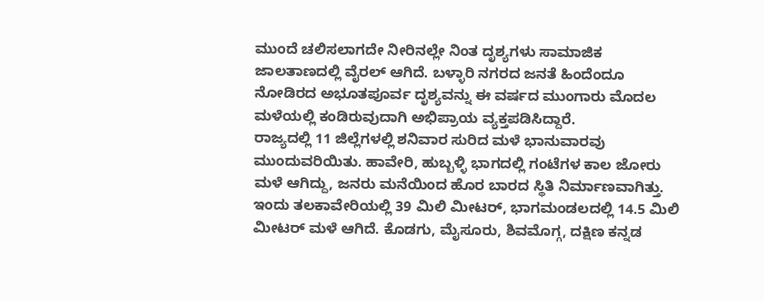ಮುಂದೆ ಚಲಿಸಲಾಗದೇ ನೀರಿನಲ್ಲೇ ನಿಂತ ದೃಶ್ಯಗಳು ಸಾಮಾಜಿಕ ಜಾಲತಾಣದಲ್ಲಿ ವೈರಲ್ ಆಗಿದೆ. ಬಳ್ಳಾರಿ ನಗರದ ಜನತೆ ಹಿಂದೆಂದೂ ನೋಡಿರದ ಅಭೂತಪೂರ್ವ ದೃಶ್ಯವನ್ನು ಈ ವರ್ಷದ ಮುಂಗಾರು ಮೊದಲ ಮಳೆಯಲ್ಲಿ ಕಂಡಿರುವುದಾಗಿ ಅಭಿಪ್ರಾಯ ವ್ಯಕ್ತಪಡಿಸಿದ್ದಾರೆ.
ರಾಜ್ಯದಲ್ಲಿ 11 ಜಿಲ್ಲೆಗಳಲ್ಲಿ ಶನಿವಾರ ಸುರಿದ ಮಳೆ ಭಾನುವಾರವು ಮುಂದುವರಿಯಿತು. ಹಾವೇರಿ, ಹುಬ್ಬಳ್ಳಿ ಭಾಗದಲ್ಲಿ ಗಂಟೆಗಳ ಕಾಲ ಜೋರು ಮಳೆ ಆಗಿದ್ದು, ಜನರು ಮನೆಯಿಂದ ಹೊರ ಬಾರದ ಸ್ಥಿತಿ ನಿರ್ಮಾಣವಾಗಿತ್ತು. ಇಂದು ತಲಕಾವೇರಿಯಲ್ಲಿ 39 ಮಿಲಿ ಮೀಟರ್, ಭಾಗಮಂಡಲದಲ್ಲಿ 14.5 ಮಿಲಿ ಮೀಟರ್ ಮಳೆ ಆಗಿದೆ. ಕೊಡಗು, ಮೈಸೂರು, ಶಿವಮೊಗ್ಗ, ದಕ್ಷಿಣ ಕನ್ನಡ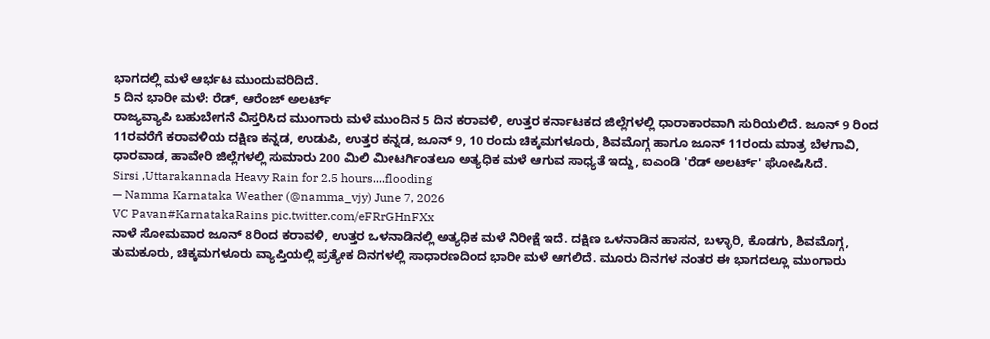ಭಾಗದಲ್ಲಿ ಮಳೆ ಆರ್ಭಟ ಮುಂದುವರಿದಿದೆ.
5 ದಿನ ಭಾರೀ ಮಳೆ: ರೆಡ್, ಆರೆಂಜ್ ಅಲರ್ಟ್
ರಾಜ್ಯವ್ಯಾಪಿ ಬಹುಬೇಗನೆ ವಿಸ್ತರಿಸಿದ ಮುಂಗಾರು ಮಳೆ ಮುಂದಿನ 5 ದಿನ ಕರಾವಳಿ, ಉತ್ತರ ಕರ್ನಾಟಕದ ಜಿಲ್ಲೆಗಳಲ್ಲಿ ಧಾರಾಕಾರವಾಗಿ ಸುರಿಯಲಿದೆ. ಜೂನ್ 9 ರಿಂದ 11ರವರೆಗೆ ಕರಾವಳಿಯ ದಕ್ಷಿಣ ಕನ್ನಡ, ಉಡುಪಿ, ಉತ್ತರ ಕನ್ನಡ, ಜೂನ್ 9, 10 ರಂದು ಚಿಕ್ಕಮಗಳೂರು, ಶಿವಮೊಗ್ಗ ಹಾಗೂ ಜೂನ್ 11ರಂದು ಮಾತ್ರ ಬೆಳಗಾವಿ, ಧಾರವಾಡ, ಹಾವೇರಿ ಜಿಲ್ಲೆಗಳಲ್ಲಿ ಸುಮಾರು 200 ಮಿಲಿ ಮೀಟರ್ಗಿಂತಲೂ ಅತ್ಯಧಿಕ ಮಳೆ ಆಗುವ ಸಾಧ್ಯತೆ ಇದ್ದು, ಐಎಂಡಿ 'ರೆಡ್ ಅಲರ್ಟ್' ಘೋಷಿಸಿದೆ.
Sirsi ,Uttarakannada Heavy Rain for 2.5 hours....flooding
— Namma Karnataka Weather (@namma_vjy) June 7, 2026
VC Pavan#KarnatakaRains pic.twitter.com/eFRrGHnFXx
ನಾಳೆ ಸೋಮವಾರ ಜೂನ್ 8ರಿಂದ ಕರಾವಳಿ, ಉತ್ತರ ಒಳನಾಡಿನಲ್ಲಿ ಅತ್ಯಧಿಕ ಮಳೆ ನಿರೀಕ್ಷೆ ಇದೆ. ದಕ್ಷಿಣ ಒಳನಾಡಿನ ಹಾಸನ, ಬಳ್ಳಾರಿ, ಕೊಡಗು, ಶಿವಮೊಗ್ಗ, ತುಮಕೂರು, ಚಿಕ್ಕಮಗಳೂರು ವ್ಯಾಪ್ತಿಯಲ್ಲಿ ಪ್ರತ್ಯೇಕ ದಿನಗಳಲ್ಲಿ ಸಾಧಾರಣದಿಂದ ಭಾರೀ ಮಳೆ ಆಗಲಿದೆ. ಮೂರು ದಿನಗಳ ನಂತರ ಈ ಭಾಗದಲ್ಲೂ ಮುಂಗಾರು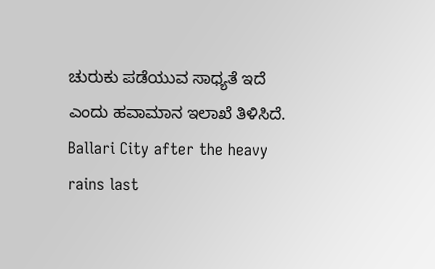ಚುರುಕು ಪಡೆಯುವ ಸಾಧ್ಯತೆ ಇದೆ ಎಂದು ಹವಾಮಾನ ಇಲಾಖೆ ತಿಳಿಸಿದೆ.
Ballari City after the heavy rains last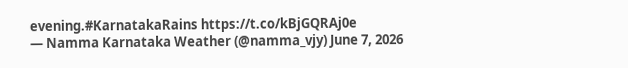evening.#KarnatakaRains https://t.co/kBjGQRAj0e
— Namma Karnataka Weather (@namma_vjy) June 7, 2026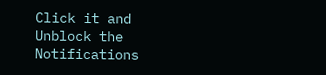Click it and Unblock the Notifications